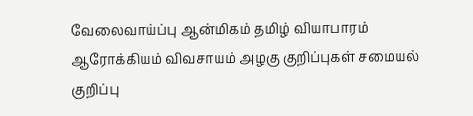வேலைவாய்ப்பு ஆன்மிகம் தமிழ் வியாபாரம் ஆரோக்கியம் விவசாயம் அழகு குறிப்புகள் சமையல் குறிப்பு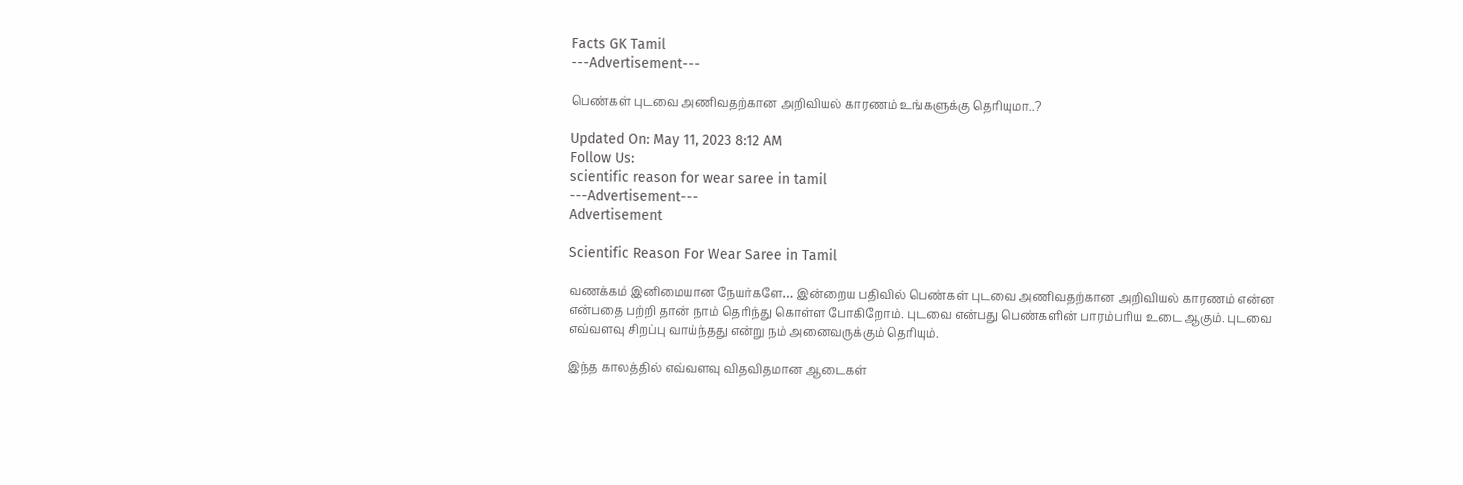Facts GK Tamil
---Advertisement---

பெண்கள் புடவை அணிவதற்கான அறிவியல் காரணம் உங்களுக்கு தெரியுமா..?

Updated On: May 11, 2023 8:12 AM
Follow Us:
scientific reason for wear saree in tamil
---Advertisement---
Advertisement

Scientific Reason For Wear Saree in Tamil

வணக்கம் இனிமையான நேயர்களே… இன்றைய பதிவில் பெண்கள் புடவை அணிவதற்கான அறிவியல் காரணம் என்ன என்பதை பற்றி தான் நாம் தெரிந்து கொள்ள போகிறோம். புடவை என்பது பெண்களின் பாரம்பரிய உடை ஆகும். புடவை எவ்வளவு சிறப்பு வாய்ந்தது என்று நம் அனைவருக்கும் தெரியும்.

இந்த காலத்தில் எவ்வளவு விதவிதமான ஆடைகள்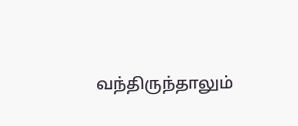வந்திருந்தாலும்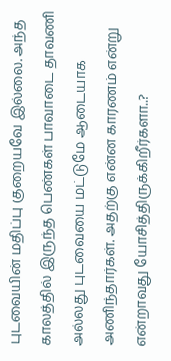புடவையின் மதிப்பு குறையவே இல்லை. அந்த காலத்தில் இருந்த பெண்கள் பாவாடை தாவணி அல்லது புடவையை மட்டுமே ஆடையாக அணிந்தார்கள். அதற்கு என்ன காரணம் என்று என்றாவது யோசித்திருக்கிறீர்களா..?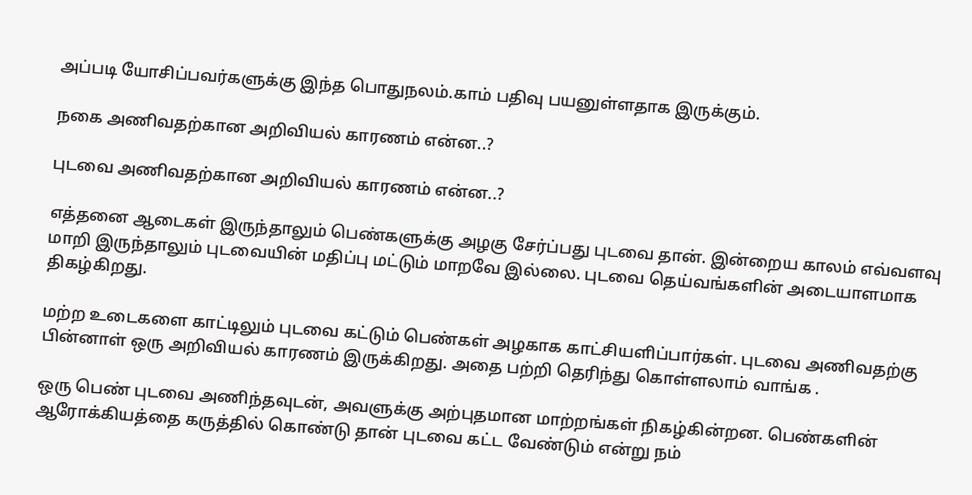அப்படி யோசிப்பவர்களுக்கு இந்த பொதுநலம்.காம் பதிவு பயனுள்ளதாக இருக்கும்.

நகை அணிவதற்கான அறிவியல் காரணம் என்ன..?

புடவை அணிவதற்கான அறிவியல் காரணம் என்ன..?

எத்தனை ஆடைகள் இருந்தாலும் பெண்களுக்கு அழகு சேர்ப்பது புடவை தான். இன்றைய காலம் எவ்வளவு மாறி இருந்தாலும் புடவையின் மதிப்பு மட்டும் மாறவே இல்லை. புடவை தெய்வங்களின் அடையாளமாக திகழ்கிறது.

மற்ற உடைகளை காட்டிலும் புடவை கட்டும் பெண்கள் அழகாக காட்சியளிப்பார்கள். புடவை அணிவதற்கு பின்னாள் ஒரு அறிவியல் காரணம் இருக்கிறது. அதை பற்றி தெரிந்து கொள்ளலாம் வாங்க .

ஒரு பெண் புடவை அணிந்தவுடன், அவளுக்கு அற்புதமான மாற்றங்கள் நிகழ்கின்றன. பெண்களின் ஆரோக்கியத்தை கருத்தில் கொண்டு தான் புடவை கட்ட வேண்டும் என்று நம்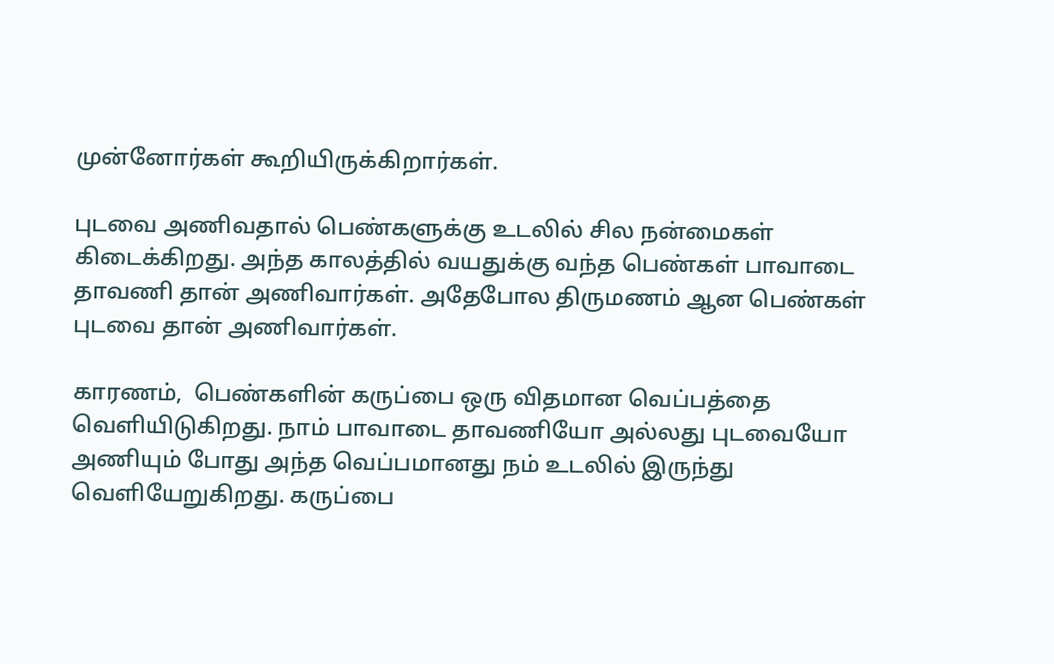முன்னோர்கள் கூறியிருக்கிறார்கள்.

புடவை அணிவதால் பெண்களுக்கு உடலில் சில நன்மைகள் கிடைக்கிறது. அந்த காலத்தில் வயதுக்கு வந்த பெண்கள் பாவாடை தாவணி தான் அணிவார்கள். அதேபோல திருமணம் ஆன பெண்கள் புடவை தான் அணிவார்கள்.

காரணம்,  பெண்களின் கருப்பை ஒரு விதமான வெப்பத்தை வெளியிடுகிறது. நாம் பாவாடை தாவணியோ அல்லது புடவையோ அணியும் போது அந்த வெப்பமானது நம் உடலில் இருந்து வெளியேறுகிறது. கருப்பை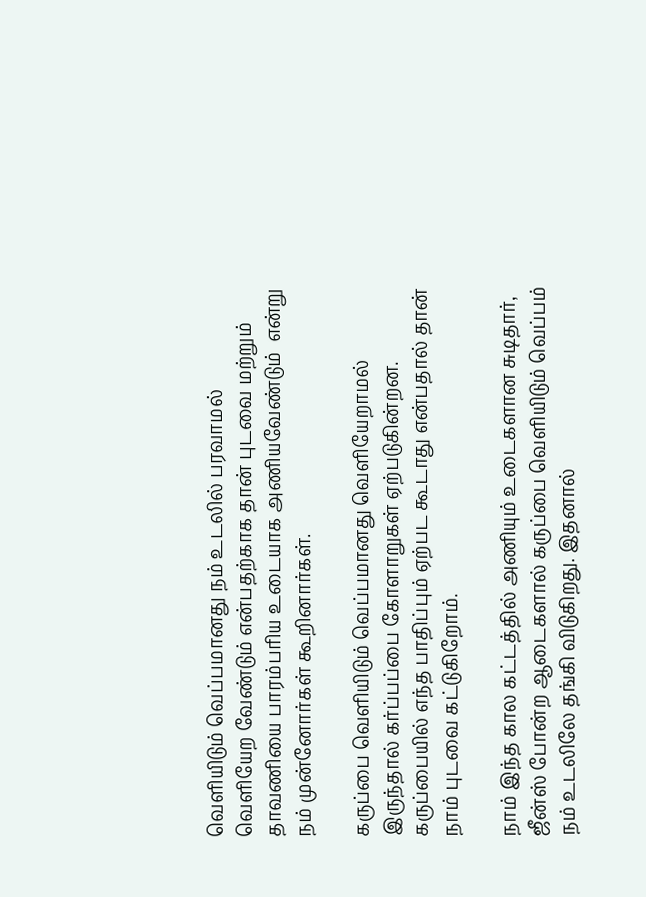வெளியிடும் வெப்பமானது நம் உடலில் பரவாமல் வெளியேற வேண்டும் என்பதற்காக தான் புடவை மற்றும் தாவணியை பாரம்பரிய உடையாக அணியவேண்டும்  என்று நம் முன்னோர்கள் கூறினார்கள்.

கருப்பை வெளியிடும் வெப்பமானது வெளியேறாமல் இருந்தால் கர்ப்பப்பை கோளாறுகள் ஏற்படுகின்றன. கருப்பையில் எந்த பாதிப்பும் ஏற்பட கூடாது என்பதால் தான் நாம் புடவை கட்டுகிறோம்.

நாம் இந்த கால கட்டத்தில் அணியும் உடைகளான சுடிதார், ஜீன்ஸ் போன்ற ஆடைகளால் கருப்பை வெளியிடும் வெப்பம் நம் உடலிலே தங்கி விடுகிறது. இதனால்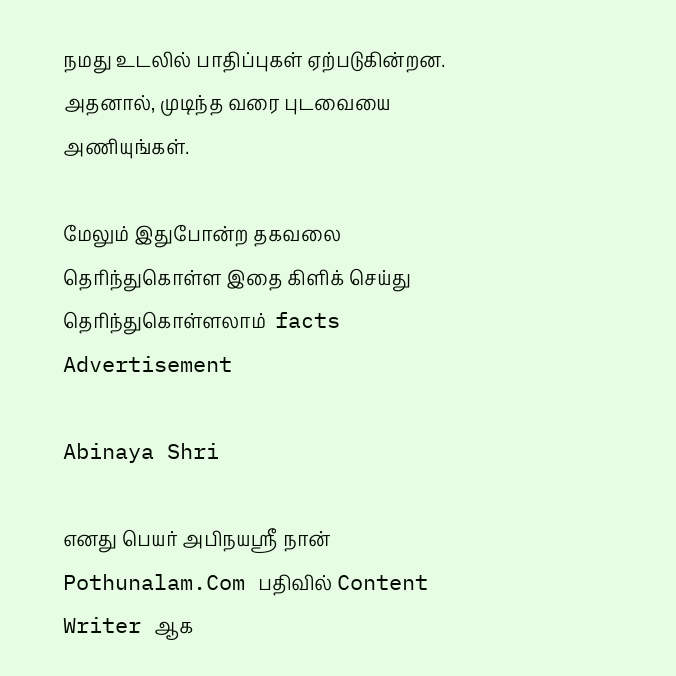நமது உடலில் பாதிப்புகள் ஏற்படுகின்றன. அதனால், முடிந்த வரை புடவையை அணியுங்கள்.

மேலும் இதுபோன்ற தகவலை தெரிந்துகொள்ள இதை கிளிக் செய்து தெரிந்துகொள்ளலாம்  facts
Advertisement

Abinaya Shri

எனது பெயர் அபிநயஸ்ரீ நான் Pothunalam.Com பதிவில் Content Writer ஆக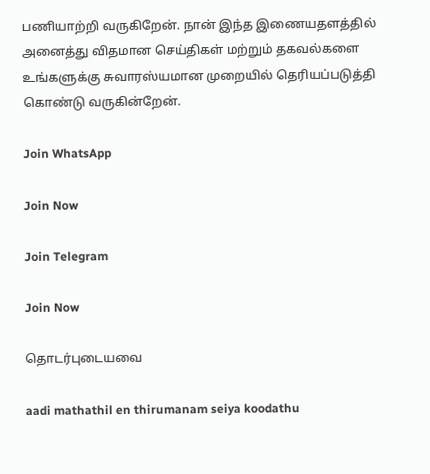பணியாற்றி வருகிறேன். நான் இந்த இணையதளத்தில் அனைத்து விதமான செய்திகள் மற்றும் தகவல்களை உங்களுக்கு சுவாரஸ்யமான முறையில் தெரியப்படுத்தி கொண்டு வருகின்றேன்.

Join WhatsApp

Join Now

Join Telegram

Join Now

தொடர்புடையவை

aadi mathathil en thirumanam seiya koodathu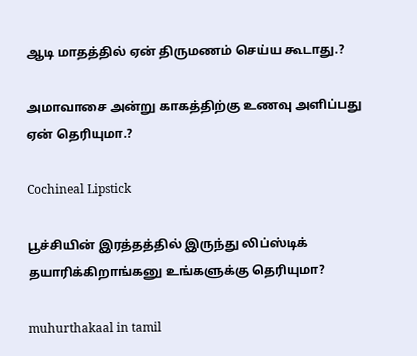ஆடி மாதத்தில் ஏன் திருமணம் செய்ய கூடாது.?

அமாவாசை அன்று காகத்திற்கு உணவு அளிப்பது ஏன் தெரியுமா.?

Cochineal Lipstick

பூச்சியின் இரத்தத்தில் இருந்து லிப்ஸ்டிக் தயாரிக்கிறாங்கனு உங்களுக்கு தெரியுமா?

muhurthakaal in tamil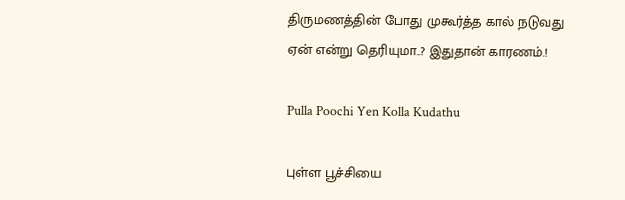திருமணத்தின் போது முகூர்த்த கால் நடுவது ஏன் என்று தெரியுமா..? இதுதான் காரணம்.!

Pulla Poochi Yen Kolla Kudathu

புள்ள பூச்சியை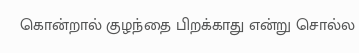கொன்றால் குழந்தை பிறக்காது என்று சொல்ல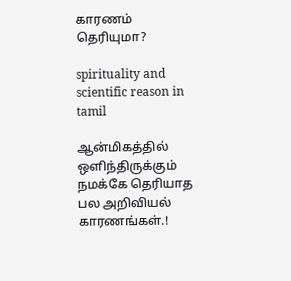காரணம் தெரியுமா?

spirituality and scientific reason in tamil

ஆன்மிகத்தில் ஒளிந்திருக்கும் நமக்கே தெரியாத பல அறிவியல் காரணங்கள்.!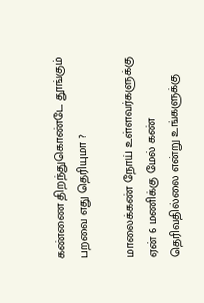கண்ணை திறந்துகொண்டே தூங்கும் பறவை எது தெரியுமா ?

மாலைக்கண் நோய் உள்ளவர்களுக்கு ஏன் 6 மணிக்கு மேல் கண் தெரிவதில்லை என்று உங்களுக்கு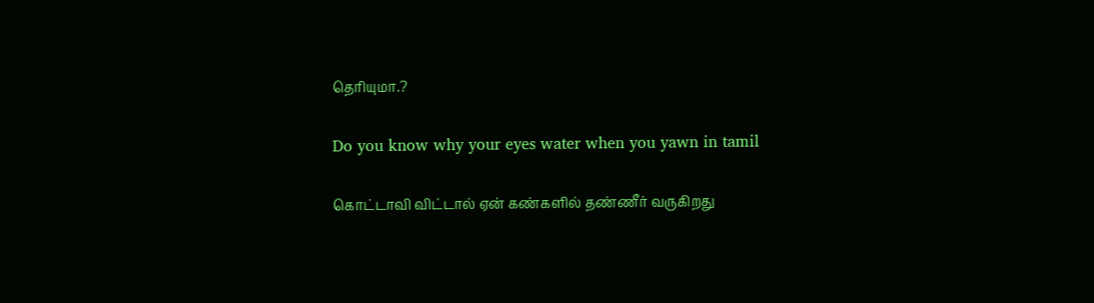தெரியுமா.?

Do you know why your eyes water when you yawn in tamil

கொட்டாவி விட்டால் ஏன் கண்களில் தண்ணீர் வருகிறது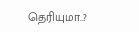தெரியுமா..?